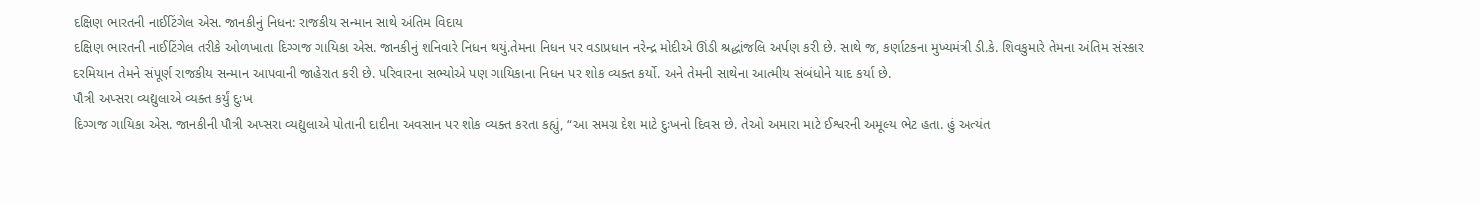દક્ષિણ ભારતની નાઈટિંગેલ એસ. જાનકીનું નિધન: રાજકીય સન્માન સાથે અંતિમ વિદાય
દક્ષિણ ભારતની નાઈટિંગેલ તરીકે ઓળખાતા દિગ્ગજ ગાયિકા એસ. જાનકીનું શનિવારે નિધન થયું.તેમના નિધન પર વડાપ્રધાન નરેન્દ્ર મોદીએ ઊંડી શ્રદ્ધાંજલિ અર્પણ કરી છે. સાથે જ, કર્ણાટકના મુખ્યમંત્રી ડી.કે. શિવકુમારે તેમના અંતિમ સંસ્કાર દરમિયાન તેમને સંપૂર્ણ રાજકીય સન્માન આપવાની જાહેરાત કરી છે. પરિવારના સભ્યોએ પણ ગાયિકાના નિધન પર શોક વ્યક્ત કર્યો. અને તેમની સાથેના આત્મીય સંબંધોને યાદ કર્યા છે.
પૌત્રી અપ્સરા વ્યદ્યુલાએ વ્યક્ત કર્યું દુઃખ
દિગ્ગજ ગાયિકા એસ. જાનકીની પૌત્રી અપ્સરા વ્યદ્યુલાએ પોતાની દાદીના અવસાન પર શોક વ્યક્ત કરતા કહ્યું, “આ સમગ્ર દેશ માટે દુઃખનો દિવસ છે. તેઓ અમારા માટે ઈશ્વરની અમૂલ્ય ભેટ હતા. હું અત્યંત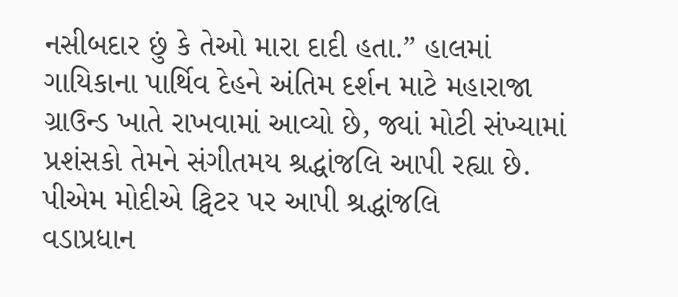નસીબદાર છું કે તેઓ મારા દાદી હતા.” હાલમાં ગાયિકાના પાર્થિવ દેહને અંતિમ દર્શન માટે મહારાજા ગ્રાઉન્ડ ખાતે રાખવામાં આવ્યો છે, જ્યાં મોટી સંખ્યામાં પ્રશંસકો તેમને સંગીતમય શ્રદ્ધાંજલિ આપી રહ્યા છે.
પીએમ મોદીએ ટ્વિટર પર આપી શ્રદ્ધાંજલિ
વડાપ્રધાન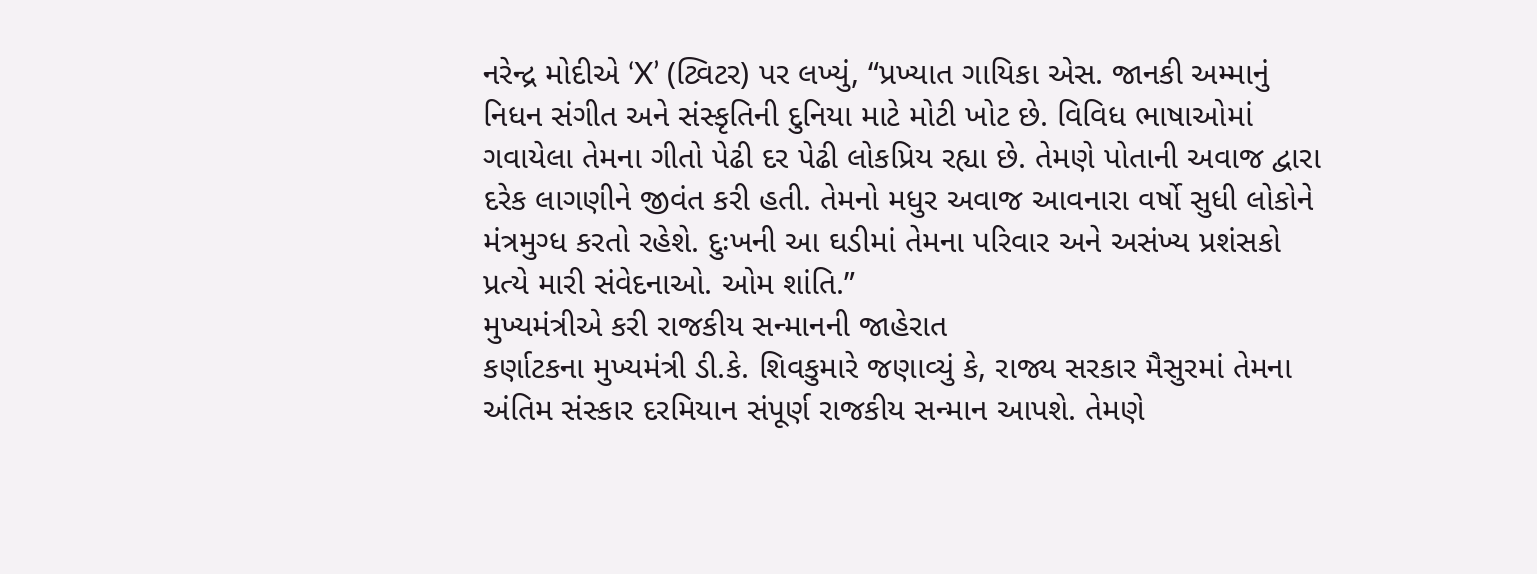નરેન્દ્ર મોદીએ ‘X’ (ટ્વિટર) પર લખ્યું, “પ્રખ્યાત ગાયિકા એસ. જાનકી અમ્માનું નિધન સંગીત અને સંસ્કૃતિની દુનિયા માટે મોટી ખોટ છે. વિવિધ ભાષાઓમાં ગવાયેલા તેમના ગીતો પેઢી દર પેઢી લોકપ્રિય રહ્યા છે. તેમણે પોતાની અવાજ દ્વારા દરેક લાગણીને જીવંત કરી હતી. તેમનો મધુર અવાજ આવનારા વર્ષો સુધી લોકોને મંત્રમુગ્ધ કરતો રહેશે. દુઃખની આ ઘડીમાં તેમના પરિવાર અને અસંખ્ય પ્રશંસકો પ્રત્યે મારી સંવેદનાઓ. ઓમ શાંતિ.”
મુખ્યમંત્રીએ કરી રાજકીય સન્માનની જાહેરાત
કર્ણાટકના મુખ્યમંત્રી ડી.કે. શિવકુમારે જણાવ્યું કે, રાજ્ય સરકાર મૈસુરમાં તેમના અંતિમ સંસ્કાર દરમિયાન સંપૂર્ણ રાજકીય સન્માન આપશે. તેમણે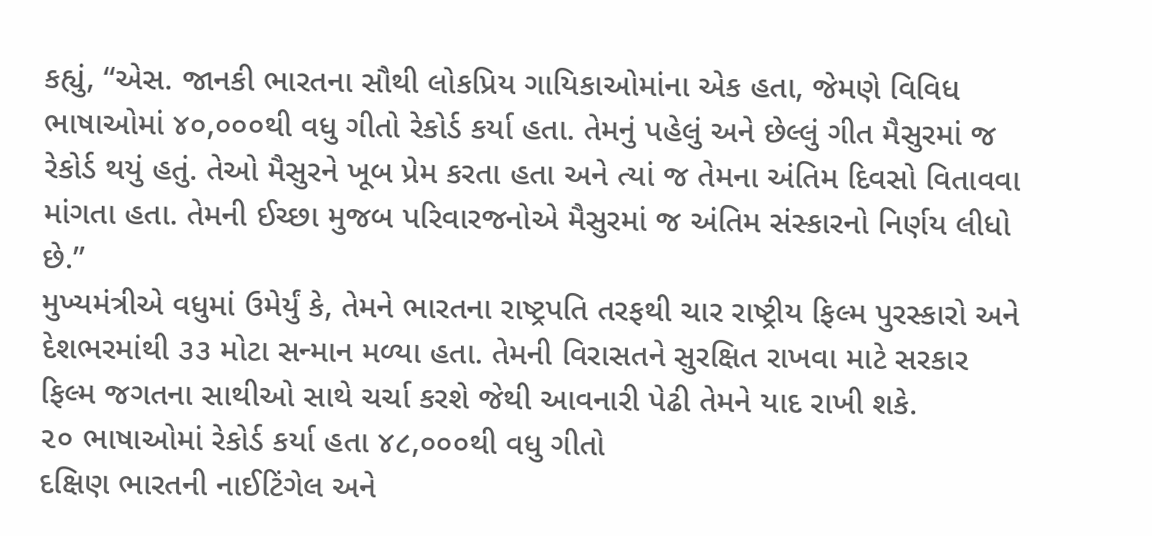કહ્યું, “એસ. જાનકી ભારતના સૌથી લોકપ્રિય ગાયિકાઓમાંના એક હતા, જેમણે વિવિધ ભાષાઓમાં ૪૦,૦૦૦થી વધુ ગીતો રેકોર્ડ કર્યા હતા. તેમનું પહેલું અને છેલ્લું ગીત મૈસુરમાં જ રેકોર્ડ થયું હતું. તેઓ મૈસુરને ખૂબ પ્રેમ કરતા હતા અને ત્યાં જ તેમના અંતિમ દિવસો વિતાવવા માંગતા હતા. તેમની ઈચ્છા મુજબ પરિવારજનોએ મૈસુરમાં જ અંતિમ સંસ્કારનો નિર્ણય લીધો છે.”
મુખ્યમંત્રીએ વધુમાં ઉમેર્યું કે, તેમને ભારતના રાષ્ટ્રપતિ તરફથી ચાર રાષ્ટ્રીય ફિલ્મ પુરસ્કારો અને દેશભરમાંથી ૩૩ મોટા સન્માન મળ્યા હતા. તેમની વિરાસતને સુરક્ષિત રાખવા માટે સરકાર ફિલ્મ જગતના સાથીઓ સાથે ચર્ચા કરશે જેથી આવનારી પેઢી તેમને યાદ રાખી શકે.
૨૦ ભાષાઓમાં રેકોર્ડ કર્યા હતા ૪૮,૦૦૦થી વધુ ગીતો
દક્ષિણ ભારતની નાઈટિંગેલ અને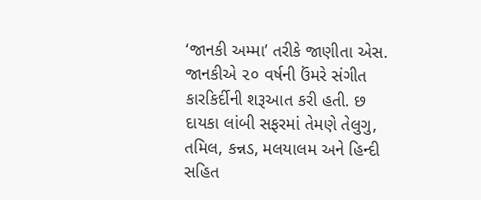‘જાનકી અમ્મા’ તરીકે જાણીતા એસ. જાનકીએ ૨૦ વર્ષની ઉંમરે સંગીત કારકિર્દીની શરૂઆત કરી હતી. છ દાયકા લાંબી સફરમાં તેમણે તેલુગુ, તમિલ, કન્નડ, મલયાલમ અને હિન્દી સહિત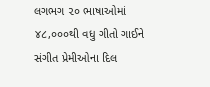લગભગ ૨૦ ભાષાઓમાં ૪૮,૦૦૦થી વધુ ગીતો ગાઈને સંગીત પ્રેમીઓના દિલ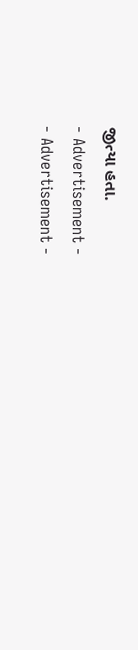જીત્યા હતા.
- Advertisement -
- Advertisement -